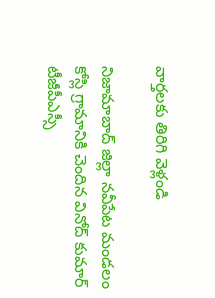వార్తలకు తిరిగి వెళ్లండి

నిజామాబాద్ జిల్లా నవీపేట మండలం కోస్లి గ్రామానికి చెందిన వినోద్ కుమార్ టీజీపీఎస్సీ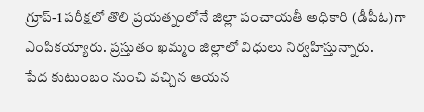గ్రూప్-1 పరీక్షలో తొలి ప్రయత్నంలోనే జిల్లా పంచాయతీ అధికారి (డీపీఓ)గా ఎంపికయ్యారు. ప్రస్తుతం ఖమ్మం జిల్లాలో విధులు నిర్వహిస్తున్నారు.
పేద కుటుంబం నుంచి వచ్చిన ఆయన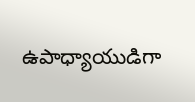ఉపాధ్యాయుడిగా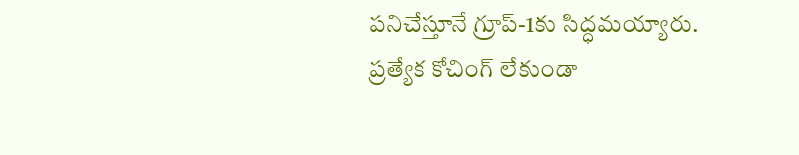పనిచేస్తూనే గ్రూప్-1కు సిద్ధమయ్యారు. ప్రత్యేక కోచింగ్ లేకుండా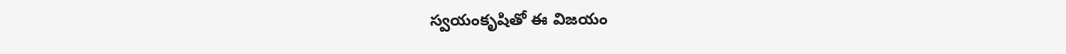స్వయంకృషితో ఈ విజయం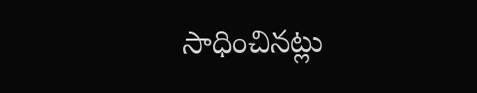సాధించినట్లు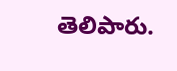తెలిపారు.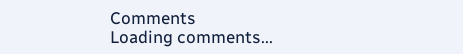Comments
Loading comments...